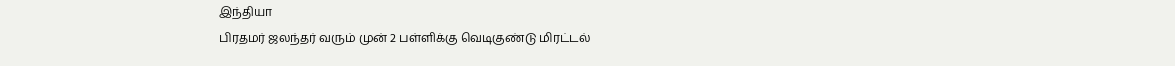இந்தியா
பிரதமர் ஜலந்தர் வரும் முன் 2 பள்ளிக்கு வெடிகுண்டு மிரட்டல்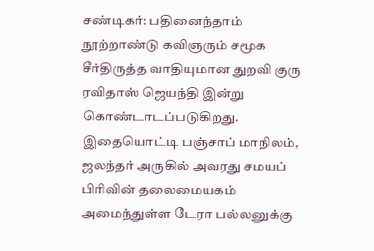சண்டிகர்: பதினைந்தாம் நூற்றாண்டு கவிஞரும் சமூக சீர்திருத்த வாதியுமான துறவி குரு ரவிதாஸ் ஜெயந்தி இன்று கொண்டாடப்படுகிறது. இதையொட்டி பஞ்சாப் மாநிலம், ஜலந்தர் அருகில் அவரது சமயப் பிரிவின் தலைமையகம் அமைந்துள்ள டேரா பல்லனுக்கு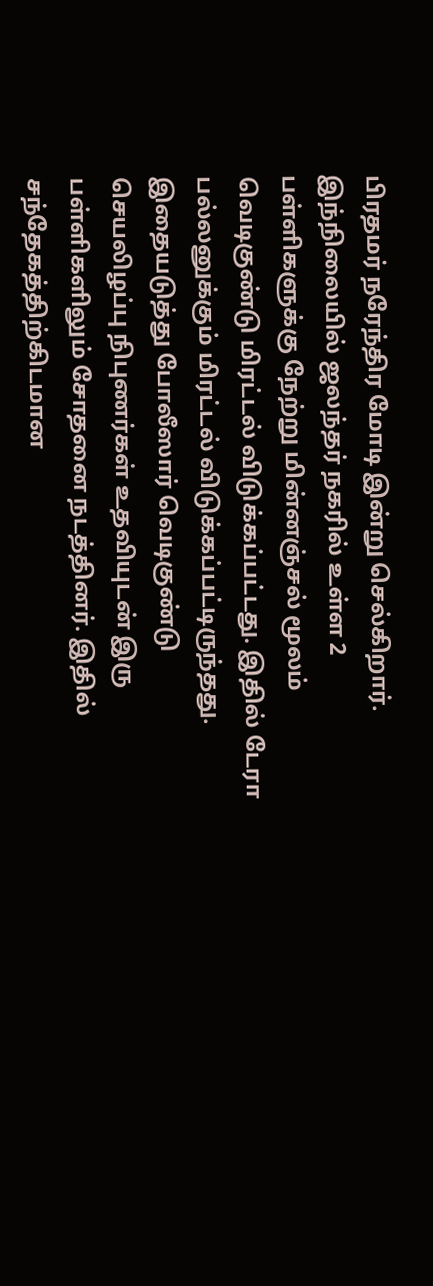பிரதமர் நரேந்திர மோடி இன்று செல்கிறார்.
இந்நிலையில் ஜலந்தர் நகரில் உள்ள 2 பள்ளிகளுக்கு நேற்று மின்னஞ்சல் மூலம் வெடிகுண்டு மிரட்டல் விடுக்கப்பட்டது. இதில் டேரா பல்லனுக்கும் மிரட்டல் விடுக்கப்பட்டிருந்தது. இதையடுத்து போலீஸார் வெடிகுண்டு செயலிழப்பு நிபுணர்கள் உதவியுடன் இரு பள்ளிகளிலும் சோதனை நடத்தினர். இதில் சந்தேகத்திற்கிடமான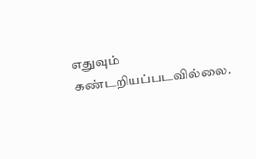எதுவும் கண்டறியப்படவில்லை.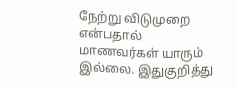நேற்று விடுமுறை என்பதால் மாணவர்கள் யாரும் இல்லை. இதுகுறித்து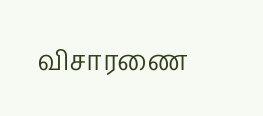விசாரணை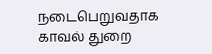நடைபெறுவதாக காவல் துறை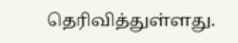தெரிவித்துள்ளது.